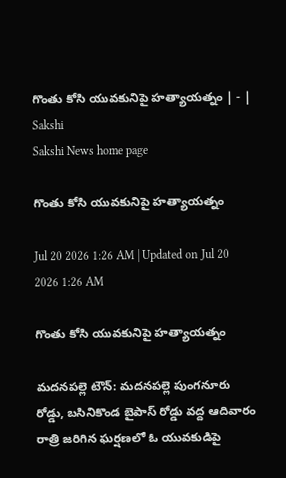గొంతు కోసి యువకునిపై హత్యాయత్నం | - | Sakshi
Sakshi News home page

గొంతు కోసి యువకునిపై హత్యాయత్నం

Jul 20 2026 1:26 AM | Updated on Jul 20 2026 1:26 AM

గొంతు కోసి యువకునిపై హత్యాయత్నం

మదనపల్లె టౌన్‌: మదనపల్లె పుంగనూరు రోడ్డు, బసినికొండ బైపాస్‌ రోడ్డు వద్ద ఆదివారం రాత్రి జరిగిన ఘర్షణలో ఓ యువకుడిపై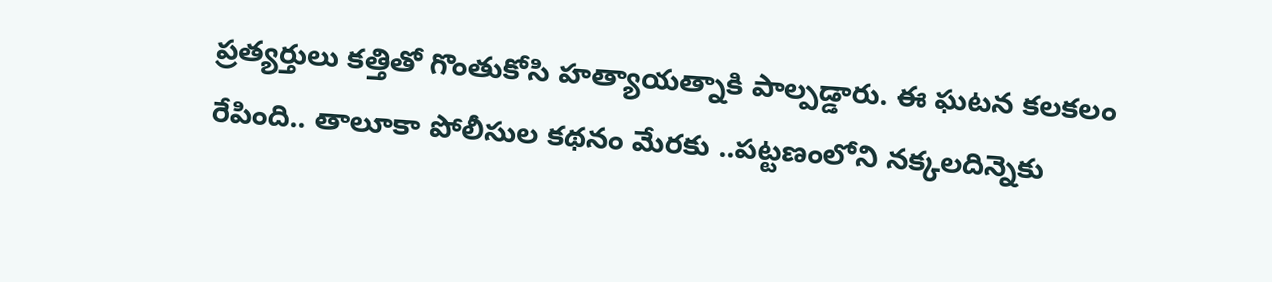ప్రత్యర్తులు కత్తితో గొంతుకోసి హత్యాయత్నాకి పాల్పడ్డారు. ఈ ఘటన కలకలం రేపింది.. తాలూకా పోలీసుల కథనం మేరకు ..పట్టణంలోని నక్కలదిన్నెకు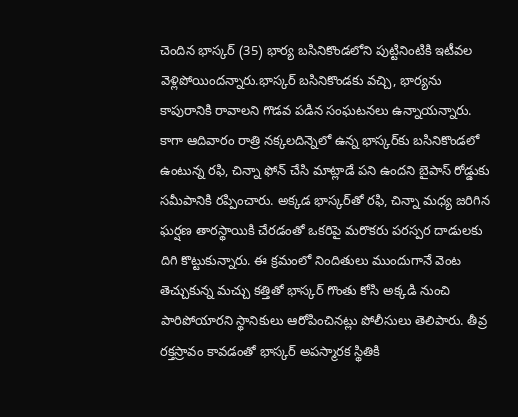చెందిన భాస్కర్‌ (35) భార్య బసినికొండలోని పుట్టినింటికి ఇటీవల వెళ్లిపోయిందన్నారు.భాస్కర్‌ బసినికొండకు వచ్చి, భార్యను కాపురానికి రావాలని గొడవ పడిన సంఘటనలు ఉన్నాయన్నారు. కాగా ఆదివారం రాత్రి నక్కలదిన్నెలో ఉన్న భాస్కర్‌కు బసినికొండలో ఉంటున్న రఫి, చిన్నా ఫోన్‌ చేసి మాట్లాడే పని ఉందని బైపాస్‌ రోడ్డుకు సమీపానికి రప్పించారు. అక్కడ భాస్కర్‌తో రఫి, చిన్నా మధ్య జరిగిన ఘర్షణ తారస్థాయికి చేరడంతో ఒకరిపై మరొకరు పరస్పర దాడులకు దిగి కొట్టుకున్నారు. ఈ క్రమంలో నిందితులు ముందుగానే వెంట తెచ్చుకున్న మచ్చు కత్తితో భాస్కర్‌ గొంతు కోసి అక్కడి నుంచి పారిపోయారని స్థానికులు ఆరోపించినట్లు పోలీసులు తెలిపారు. తీవ్ర రక్తస్రావం కావడంతో భాస్కర్‌ అపస్మారక స్థితికి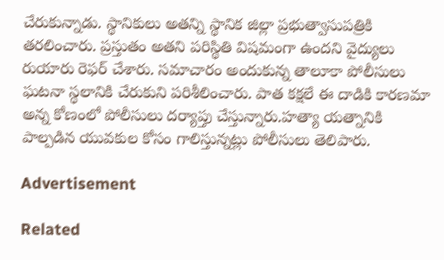చేరుకున్నాడు. స్థానికులు అతన్ని స్థానిక జిల్లా ప్రభుత్వాసుపత్రికి తరలించారు. ప్రస్తుతం అతని పరిస్థితి విషమంగా ఉందని వైద్యులు రుయారు రెఫర్‌ చేశారు. సమాచారం అందుకున్న తాలూకా పోలీసులు ఘటనా స్థలానికి చేరుకుని పరిశీలించారు. పాత కక్షలే ఈ దాడికి కారణమా అన్న కోణంలో పోలీసులు దర్యాప్తు చేస్తున్నారు.హత్యా యత్నానికి పాల్పడిన యువకుల కోసం గాలిస్తున్నట్లు పోలీసులు తెలిపారు.

Advertisement

Related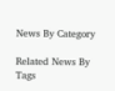News By Category

Related News By Tags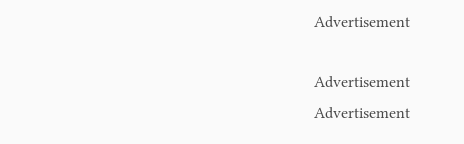Advertisement

Advertisement
Advertisement